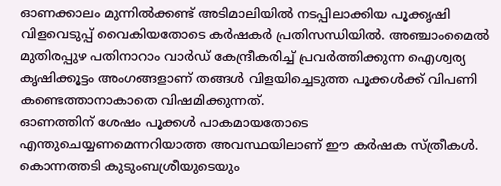ഓണക്കാലം മുന്നിൽക്കണ്ട് അടിമാലിയിൽ നടപ്പിലാക്കിയ പൂക്കൃഷി വിളവെടുപ്പ് വൈകിയതോടെ കർഷകർ പ്രതിസന്ധിയിൽ. അഞ്ചാംമൈൽ മുതിരപ്പുഴ പതിനാറാം വാർഡ് കേന്ദ്രീകരിച്ച് പ്രവർത്തിക്കുന്ന ഐശ്വര്യ കൃഷിക്കൂട്ടം അംഗങ്ങളാണ് തങ്ങൾ വിളയിച്ചെടുത്ത പൂക്കൾക്ക് വിപണി കണ്ടെത്താനാകാതെ വിഷമിക്കുന്നത്.
ഓണത്തിന് ശേഷം പൂക്കൾ പാകമായതോടെ എന്തുചെയ്യണമെന്നറിയാത്ത അവസ്ഥയിലാണ് ഈ കർഷക സ്ത്രീകൾ. കൊന്നത്തടി കുടുംബശ്രീയുടെയും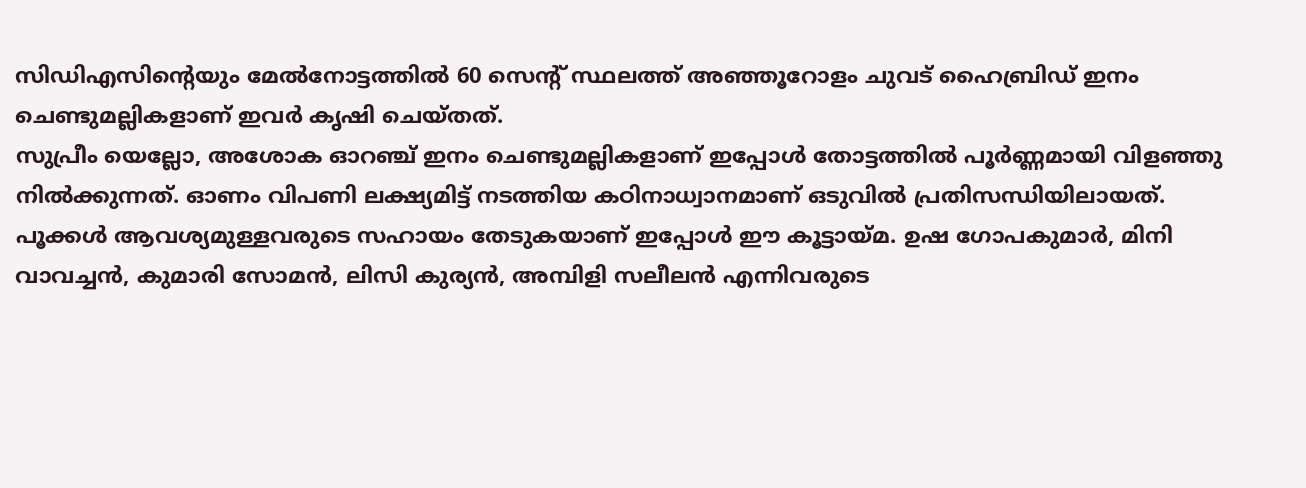സിഡിഎസിന്റെയും മേൽനോട്ടത്തിൽ 60 സെന്റ് സ്ഥലത്ത് അഞ്ഞൂറോളം ചുവട് ഹൈബ്രിഡ് ഇനം ചെണ്ടുമല്ലികളാണ് ഇവർ കൃഷി ചെയ്തത്.
സുപ്രീം യെല്ലോ, അശോക ഓറഞ്ച് ഇനം ചെണ്ടുമല്ലികളാണ് ഇപ്പോൾ തോട്ടത്തിൽ പൂർണ്ണമായി വിളഞ്ഞു നിൽക്കുന്നത്. ഓണം വിപണി ലക്ഷ്യമിട്ട് നടത്തിയ കഠിനാധ്വാനമാണ് ഒടുവിൽ പ്രതിസന്ധിയിലായത്.
പൂക്കൾ ആവശ്യമുള്ളവരുടെ സഹായം തേടുകയാണ് ഇപ്പോൾ ഈ കൂട്ടായ്മ. ഉഷ ഗോപകുമാർ, മിനി വാവച്ചൻ, കുമാരി സോമൻ, ലിസി കുര്യൻ, അമ്പിളി സലീലൻ എന്നിവരുടെ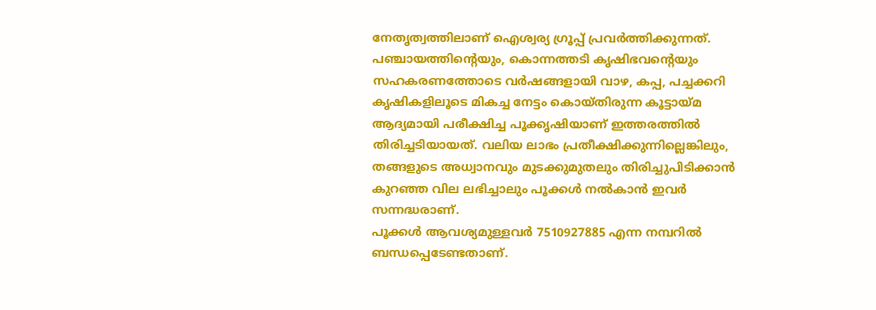നേതൃത്വത്തിലാണ് ഐശ്വര്യ ഗ്രൂപ്പ് പ്രവർത്തിക്കുന്നത്.
പഞ്ചായത്തിന്റെയും, കൊന്നത്തടി കൃഷിഭവന്റെയും സഹകരണത്തോടെ വർഷങ്ങളായി വാഴ, കപ്പ, പച്ചക്കറി കൃഷികളിലൂടെ മികച്ച നേട്ടം കൊയ്തിരുന്ന കൂട്ടായ്മ ആദ്യമായി പരീക്ഷിച്ച പൂക്കൃഷിയാണ് ഇത്തരത്തിൽ തിരിച്ചടിയായത്. വലിയ ലാഭം പ്രതീക്ഷിക്കുന്നില്ലെങ്കിലും, തങ്ങളുടെ അധ്വാനവും മുടക്കുമുതലും തിരിച്ചുപിടിക്കാൻ കുറഞ്ഞ വില ലഭിച്ചാലും പൂക്കൾ നൽകാൻ ഇവർ സന്നദ്ധരാണ്.
പൂക്കൾ ആവശ്യമുള്ളവർ 7510927885 എന്ന നമ്പറിൽ ബന്ധപ്പെടേണ്ടതാണ്.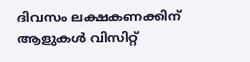ദിവസം ലക്ഷകണക്കിന് ആളുകൾ വിസിറ്റ്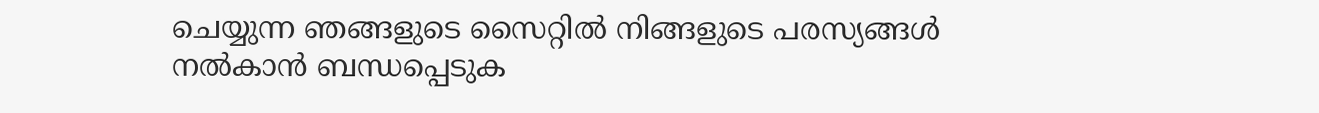ചെയ്യുന്ന ഞങ്ങളുടെ സൈറ്റിൽ നിങ്ങളുടെ പരസ്യങ്ങൾ നൽകാൻ ബന്ധപ്പെടുക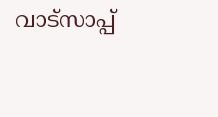വാട്സാപ്പ്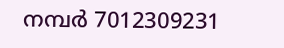നമ്പർ 7012309231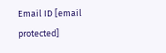Email ID [email protected]